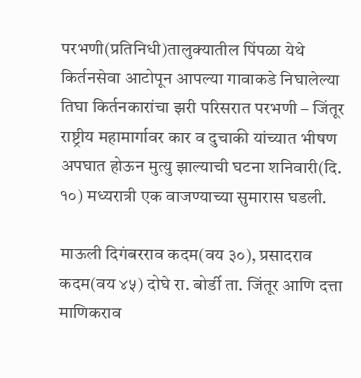परभणी(प्रतिनिधी)तालुक्यातील पिंपळा येथे किर्तनसेवा आटोपून आपल्या गावाकडे निघालेल्या तिघा किर्तनकारांचा झरी परिसरात परभणी – जिंतूर राष्ट्रीय महामार्गावर कार व दुचाकी यांच्यात भीषण अपघात होऊन मुत्यु झाल्याची घटना शनिवारी(दि. १०) मध्यरात्री एक वाजण्याच्या सुमारास घडली.

माऊली दिगंबरराव कदम(वय ३०), प्रसादराव कदम(वय ४५) दोघे रा. बोर्डी ता. जिंतूर आणि दत्ता माणिकराव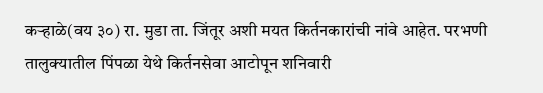कऱ्हाळे(वय ३०) रा. मुडा ता. जिंतूर अशी मयत किर्तनकारांची नांवे आहेत. परभणी तालुक्यातील पिंपळा येथे किर्तनसेवा आटोपून शनिवारी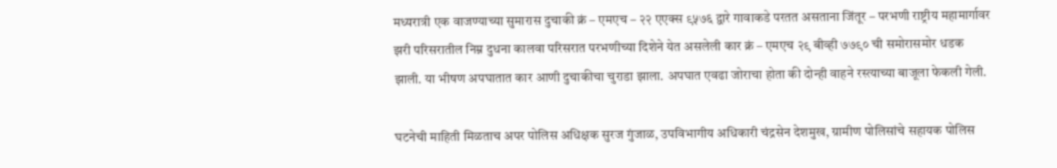मध्यरात्री एक वाजण्याच्या सुमारास दुचाकी क्रं – एमएच – २२ एएक्स ९५७६ द्वारे गावाकडे परतत असताना जिंतूर – परभणी राष्ट्रीय महामार्गावर झरी परिसरातील निम्न दुधना कालवा परिसरात परभणीच्या दिशेने येत असलेली कार क्रं – एमएच २९ बीव्ही ७७९० ची समोरासमोर धडक झाली. या भीषण अपघातात कार आणी दुचाकीचा चुराडा झाला. अपघात एवढा जोराचा होता की दोन्ही वाहने रस्त्याच्या बाजूला फेकली गेली.

घटनेची माहिती मिळताच अपर पोलिस अधिक्षक सुरज गुंजाळ, उपविभागीय अधिकारी चंद्रसेन देशमुख, ग्रामीण पोलिसांचे सहायक पोलिस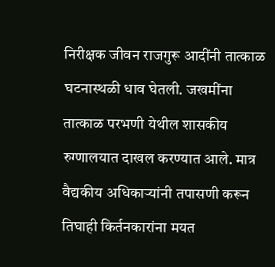निरीक्षक जीवन राजगुरू आदींनी तात्काळ घटनास्थळी धाव घेतली. जखमींना तात्काळ परभणी येथील शासकीय रुग्णालयात दाखल करण्यात आले. मात्र वैद्यकीय अधिकाऱ्यांनी तपासणी करून तिघाही किर्तनकारांना मयत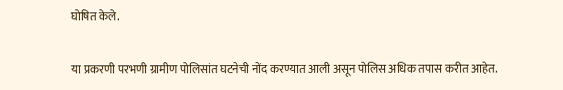घोषित केले.

या प्रकरणी परभणी ग्रामीण पोलिसांत घटनेची नोंद करण्यात आली असून पोलिस अधिक तपास करीत आहेत.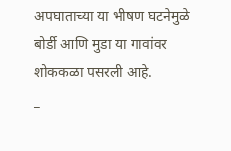अपघाताच्या या भीषण घटनेमुळे बोर्डी आणि मुडा या गावांवर शोककळा पसरली आहे.
_